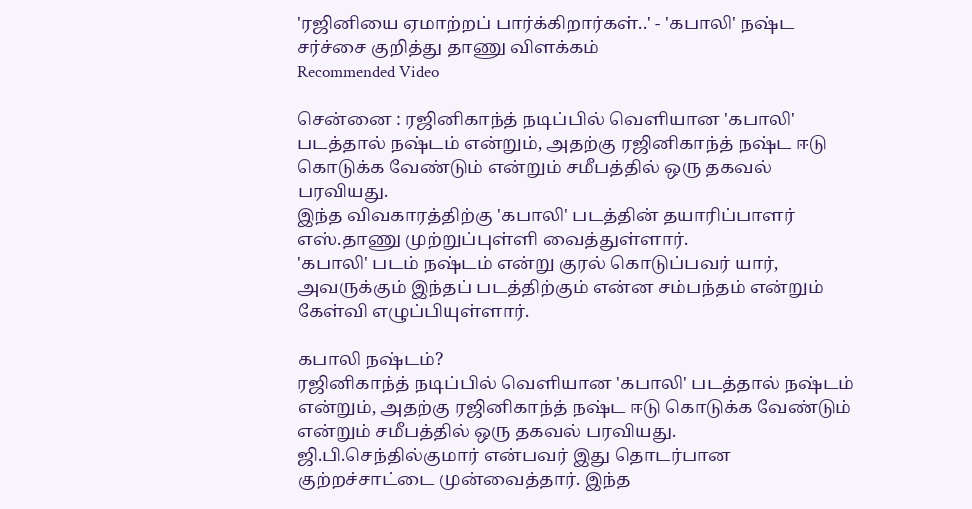'ரஜினியை ஏமாற்றப் பார்க்கிறார்கள்..' - 'கபாலி' நஷ்ட சர்ச்சை குறித்து தாணு விளக்கம்
Recommended Video

சென்னை : ரஜினிகாந்த் நடிப்பில் வெளியான 'கபாலி' படத்தால் நஷ்டம் என்றும், அதற்கு ரஜினிகாந்த் நஷ்ட ஈடு கொடுக்க வேண்டும் என்றும் சமீபத்தில் ஒரு தகவல் பரவியது.
இந்த விவகாரத்திற்கு 'கபாலி' படத்தின் தயாரிப்பாளர் எஸ்.தாணு முற்றுப்புள்ளி வைத்துள்ளார்.
'கபாலி' படம் நஷ்டம் என்று குரல் கொடுப்பவர் யார், அவருக்கும் இந்தப் படத்திற்கும் என்ன சம்பந்தம் என்றும் கேள்வி எழுப்பியுள்ளார்.

கபாலி நஷ்டம்?
ரஜினிகாந்த் நடிப்பில் வெளியான 'கபாலி' படத்தால் நஷ்டம் என்றும், அதற்கு ரஜினிகாந்த் நஷ்ட ஈடு கொடுக்க வேண்டும் என்றும் சமீபத்தில் ஒரு தகவல் பரவியது. ஜி.பி.செந்தில்குமார் என்பவர் இது தொடர்பான குற்றச்சாட்டை முன்வைத்தார். இந்த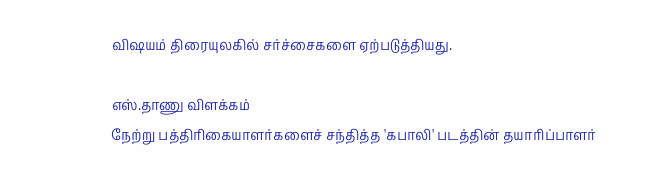விஷயம் திரையுலகில் சர்ச்சைகளை ஏற்படுத்தியது.

எஸ்.தாணு விளக்கம்
நேற்று பத்திரிகையாளர்களைச் சந்தித்த 'கபாலி' படத்தின் தயாரிப்பாளர்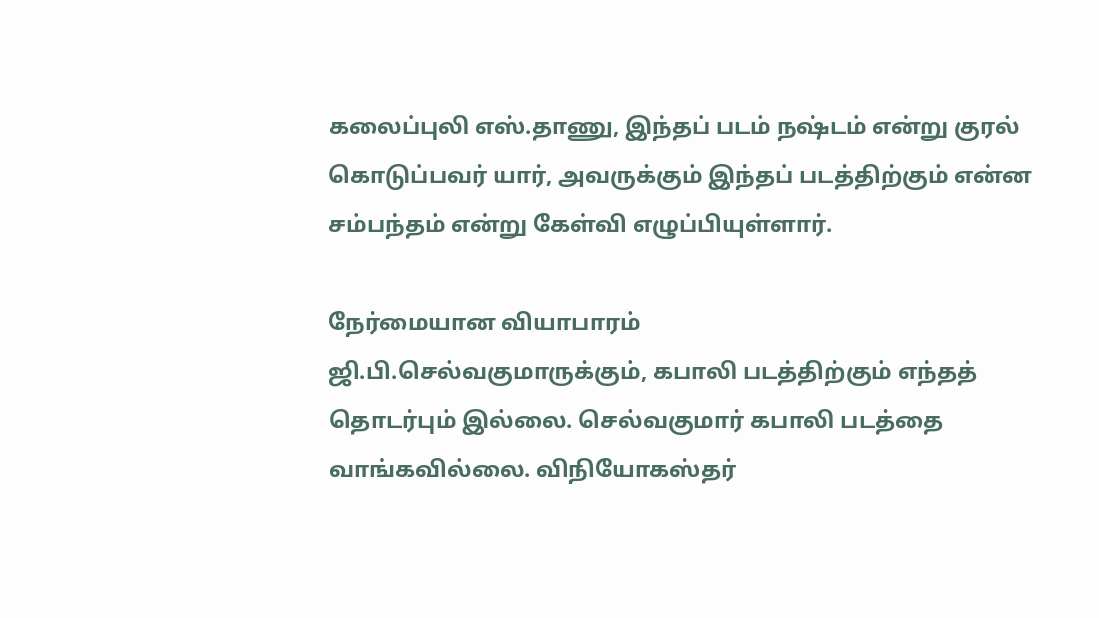கலைப்புலி எஸ்.தாணு, இந்தப் படம் நஷ்டம் என்று குரல் கொடுப்பவர் யார், அவருக்கும் இந்தப் படத்திற்கும் என்ன சம்பந்தம் என்று கேள்வி எழுப்பியுள்ளார்.

நேர்மையான வியாபாரம்
ஜி.பி.செல்வகுமாருக்கும், கபாலி படத்திற்கும் எந்தத் தொடர்பும் இல்லை. செல்வகுமார் கபாலி படத்தை வாங்கவில்லை. விநியோகஸ்தர்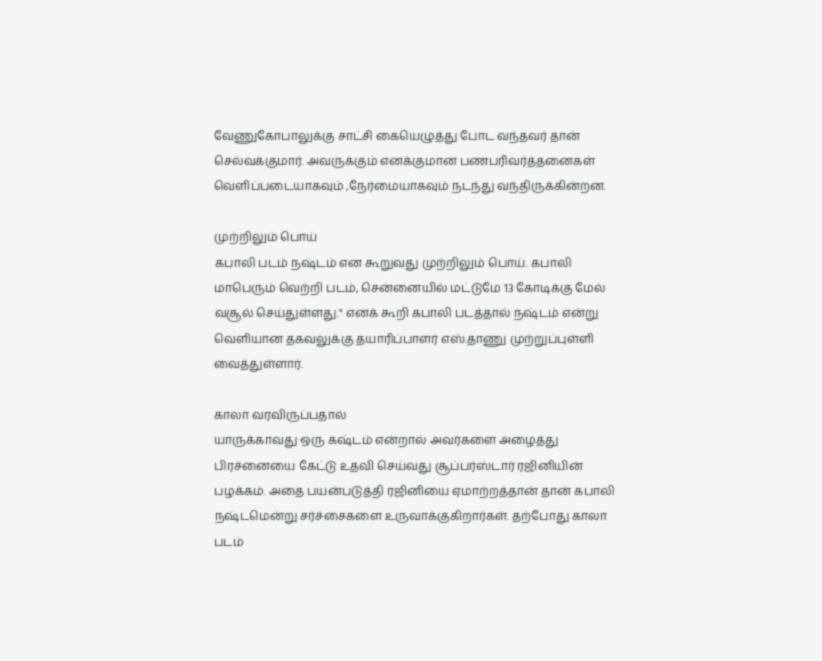வேணுகோபாலுக்கு சாட்சி கையெழுத்து போட வந்தவர் தான் செல்வக்குமார். அவருக்கும் எனக்குமான பணபரிவர்த்தனைகள் வெளிப்படையாகவும் ,நேர்மையாகவும் நடந்து வந்திருக்கின்றன.

முற்றிலும் பொய்
கபாலி படம் நஷ்டம் என கூறுவது முற்றிலும் பொய். கபாலி மாபெரும் வெற்றி படம், சென்னையில் மட்டுமே 13 கோடிக்கு மேல் வசூல் செய்துள்ளது." எனக் கூறி கபாலி படத்தால் நஷ்டம் என்று வெளியான தகவலுக்கு தயாரிப்பாளர் எஸ்.தாணு முற்றுப்புள்ளி வைத்துள்ளார்.

காலா வரவிருப்பதால்
யாருக்காவது ஒரு கஷ்டம் என்றால் அவர்களை அழைத்து பிரச்னையை கேட்டு உதவி செய்வது சூப்பர்ஸ்டார் ரஜினியின் பழக்கம். அதை பயன்படுத்தி ரஜினியை ஏமாற்றத்தான் தான் கபாலி நஷ்டமென்று சர்ச்சைகளை உருவாக்குகிறார்கள். தற்போது காலா படம்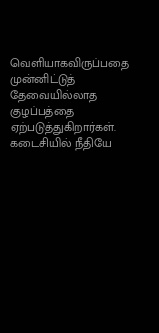வெளியாகவிருப்பதை முன்னிட்டுத் தேவையில்லாத குழப்பத்தை ஏற்படுத்துகிறார்கள். கடைசியில் நீதியே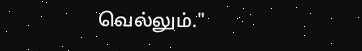வெல்லும்."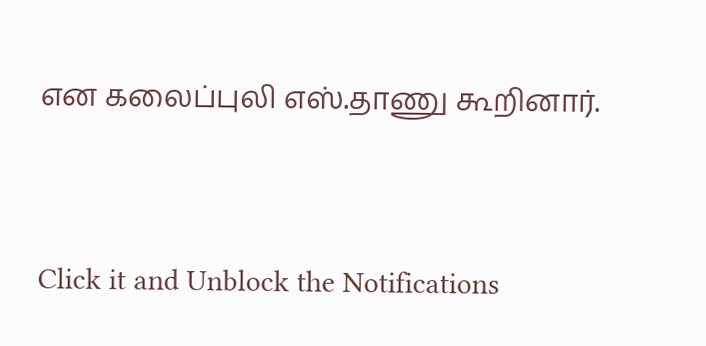என கலைப்புலி எஸ்.தாணு கூறினார்.


Click it and Unblock the Notifications